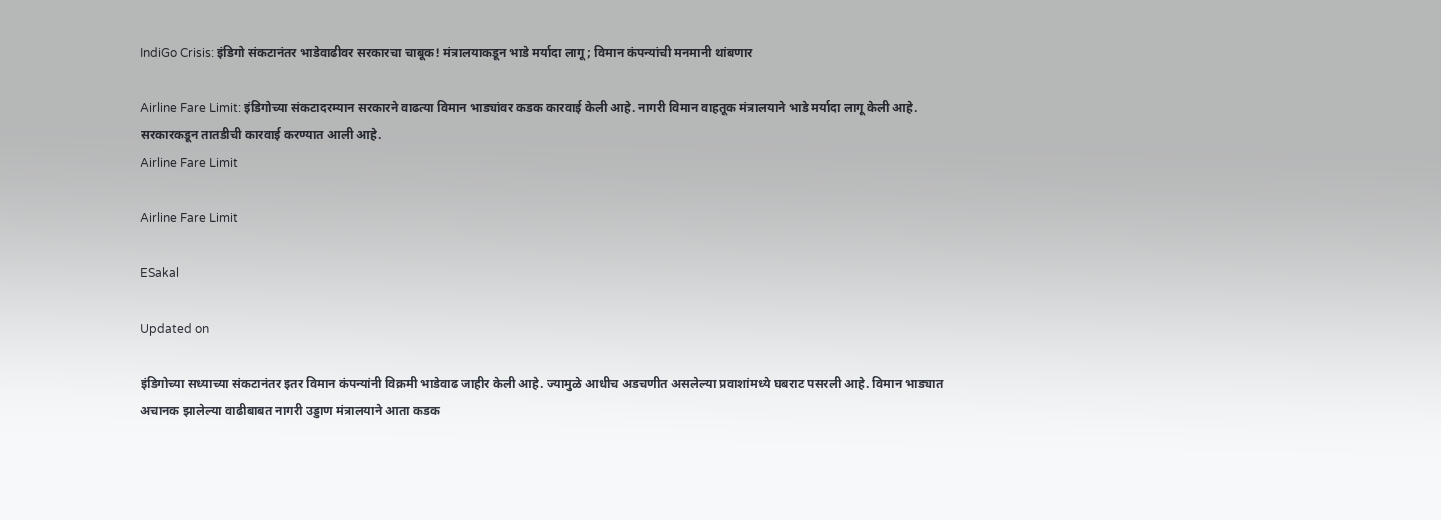IndiGo Crisis: इंडिगो संकटानंतर भाडेवाढीवर सरकारचा चाबूक! मंत्रालयाकडून भाडे मर्यादा लागू; विमान कंपन्यांची मनमानी थांबणार

Airline Fare Limit: इंडिगोच्या संकटादरम्यान सरकारने वाढत्या विमान भाड्यांवर कडक कारवाई केली आहे. नागरी विमान वाहतूक मंत्रालयाने भाडे मर्यादा लागू केली आहे. सरकारकडून तातडीची कारवाई करण्यात आली आहे.
Airline Fare Limit

Airline Fare Limit

ESakal

Updated on

इंडिगोच्या सध्याच्या संकटानंतर इतर विमान कंपन्यांनी विक्रमी भाडेवाढ जाहीर केली आहे. ज्यामुळे आधीच अडचणीत असलेल्या प्रवाशांमध्ये घबराट पसरली आहे. विमान भाड्यात अचानक झालेल्या वाढीबाबत नागरी उड्डाण मंत्रालयाने आता कडक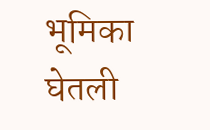भूमिका घेतली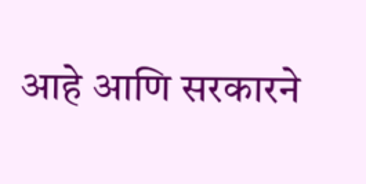आहे आणि सरकारने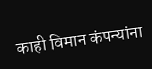काही विमान कंपन्यांना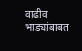वाढीव भाड्यांबाबत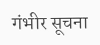गंभीर सूचना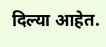दिल्या आहेत.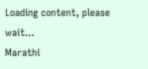Loading content, please wait...
Marathi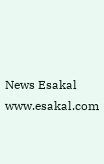News Esakal
www.esakal.com